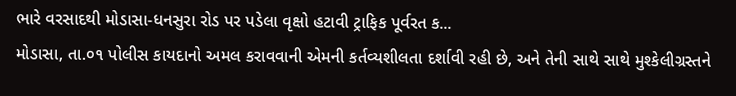ભારે વરસાદથી મોડાસા-ધનસુરા રોડ પર પડેલા વૃક્ષો હટાવી ટ્રાફિક પૂર્વરત ક...
મોડાસા, તા.૦૧ પોલીસ કાયદાનો અમલ કરાવવાની એમની કર્તવ્યશીલતા દર્શાવી રહી છે, અને તેની સાથે સાથે મુશ્કેલીગ્રસ્તને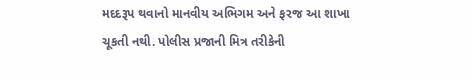મદદરૂપ થવાનો માનવીય અભિગમ અને ફરજ આ શાખા ચૂકતી નથી. પોલીસ પ્રજાની મિત્ર તરીકેની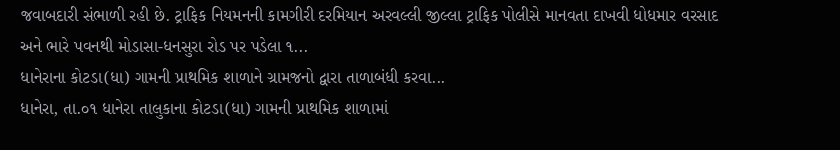જવાબદારી સંભાળી રહી છે. ટ્રાફિક નિયમનની કામગીરી દરમિયાન અરવલ્લી જીલ્લા ટ્રાફિક પોલીસે માનવતા દાખવી ધોધમાર વરસાદ અને ભારે પવનથી મોડાસા-ધનસુરા રોડ પર પડેલા ૧...
ધાનેરાના કોટડા(ધા) ગામની પ્રાથમિક શાળાને ગ્રામજનો દ્વારા તાળાબંધી કરવા...
ધાનેરા, તા.૦૧ ધાનેરા તાલુકાના કોટડા(ધા) ગામની પ્રાથમિક શાળામાં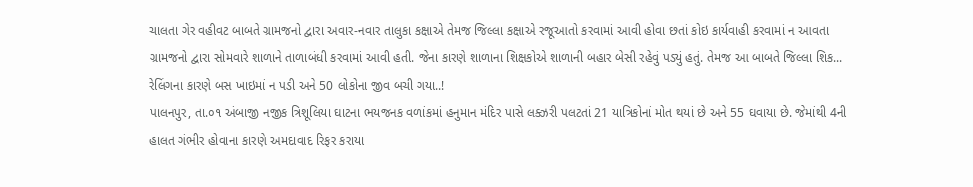ચાલતા ગેર વહીવટ બાબતે ગ્રામજનો દ્વારા અવાર-નવાર તાલુકા કક્ષાએ તેમજ જિલ્લા કક્ષાએ રજૂઆતો કરવામાં આવી હોવા છતાં કોઇ કાર્યવાહી કરવામાં ન આવતા ગ્રામજનો દ્વારા સોમવારે શાળાને તાળાબંધી કરવામાં આવી હતી. જેના કારણે શાળાના શિક્ષકોએ શાળાની બહાર બેસી રહેવું પડ્યું હતું. તેમજ આ બાબતે જિલ્લા શિક...
રેલિંગના કારણે બસ ખાઇમાં ન પડી અને 50 લોકોના જીવ બચી ગયા..!
પાલનપુર, તા.૦૧ અંબાજી નજીક ત્રિશૂલિયા ઘાટના ભયજનક વળાંકમાં હનુમાન મંદિર પાસે લક્ઝરી પલટતાં 21 યાત્રિકોનાં મોત થયાં છે અને 55 ઘવાયા છે. જેમાંથી 4ની હાલત ગંભીર હોવાના કારણે અમદાવાદ રિફર કરાયા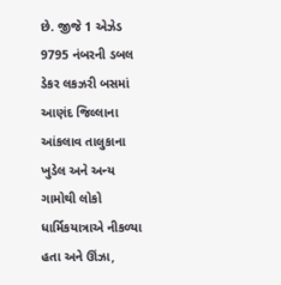છે. જીજે 1 એઝેડ 9795 નંબરની ડબલ ડેકર લકઝરી બસમાં આણંદ જિલ્લાના આંકલાવ તાલુકાના ખુડેલ અને અન્ય ગામોથી લોકો ધાર્મિકયાત્રાએ નીકળ્યા હતા અને ઊંઝા,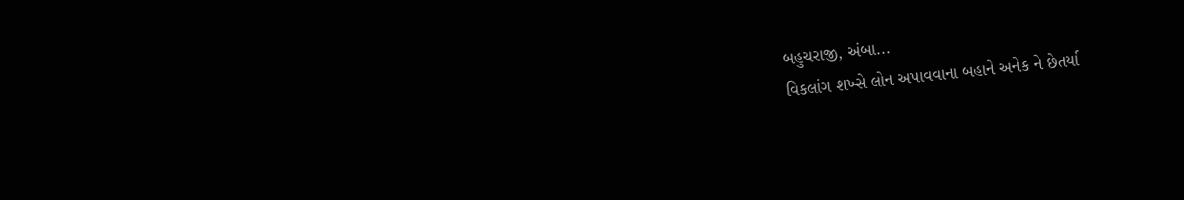બહુચરાજી, અંબા...
વિકલાંગ શખ્સે લોન અપાવવાના બહાને અનેક ને છેતર્યા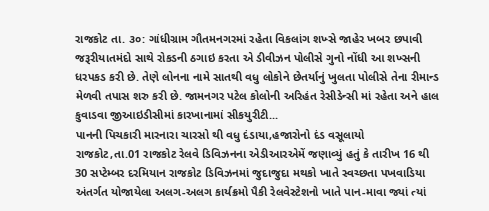રાજકોટ તા. ૩૦: ગાંધીગ્રામ ગૌતમનગરમાં રહેતા વિકલાંગ શખ્સે જાહેર ખબર છપાવી જરૂરીયાતમંદો સાથે રોકડની ઠગાઇ કરતા એ ડીવીઝન પોલીસે ગુનો નોંધી આ શખ્સની ધરપકડ કરી છે. તેણે લોનના નામે સાતથી વધુ લોકોને છેતર્યાનું ખુલતા પોલીસે તેના રીમાન્ડ મેળવી તપાસ શરુ કરી છે. જામનગર પટેલ કોલોની અરિહંત રેસીડેન્સી માં રહેતા અને હાલ કુવાડવા જીઆઇડીસીમાં કારખાનામાં સીકયુરીટી...
પાનની પિચકારી મારનારા ચારસો થી વધુ દંડાયા,હજારોનો દંડ વસૂલાયો
રાજકોટ,તા.01 રાજકોટ રેલવે ડિવિઝનના એડીઆરએમેં જણાવ્યું હતું કે તારીખ 16 થી 30 સપ્ટેમ્બર દરમિયાન રાજકોટ ડિવિઝનમાં જુદાજુદા મથકો ખાતે સ્વચ્છતા પખવાડિયા અંતર્ગત યોજાયેલા અલગ-અલગ કાર્યક્રમો પૈકી રેલવેસ્ટેશનો ખાતે પાન-માવા જ્યાં ત્યાં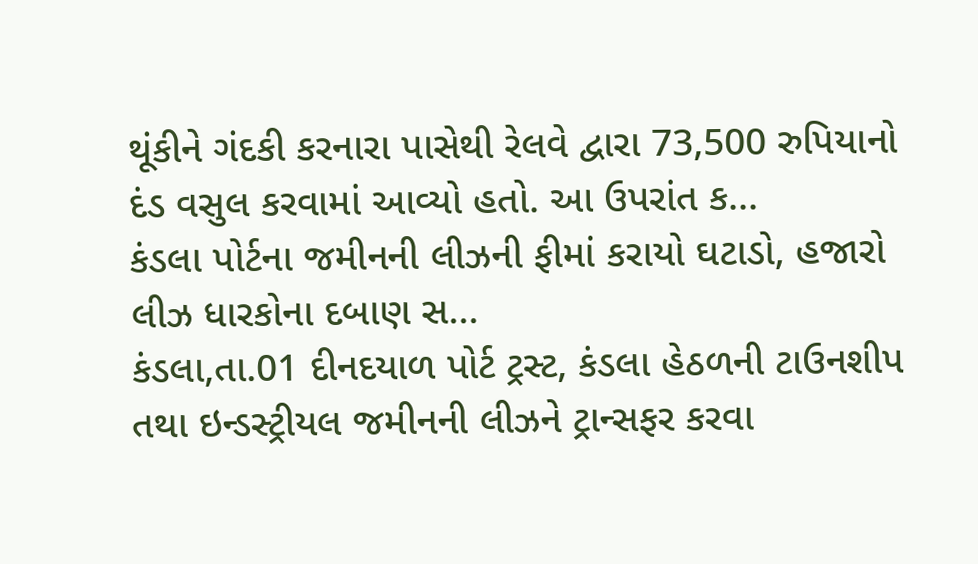થૂંકીને ગંદકી કરનારા પાસેથી રેલવે દ્વારા 73,500 રુપિયાનો દંડ વસુલ કરવામાં આવ્યો હતો. આ ઉપરાંત ક...
કંડલા પોર્ટના જમીનની લીઝની ફીમાં કરાયો ઘટાડો, હજારો લીઝ ધારકોના દબાણ સ...
કંડલા,તા.01 દીનદયાળ પોર્ટ ટ્રસ્ટ, કંડલા હેઠળની ટાઉનશીપ તથા ઇન્ડસ્ટ્રીયલ જમીનની લીઝને ટ્રાન્સફર કરવા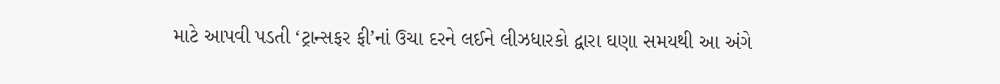માટે આપવી પડતી ‘ટ્રાન્સફર ફી’નાં ઉચા દરને લઈને લીઝધારકો દ્વારા ઘણા સમયથી આ અંગે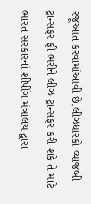રજૂઆત કરવામાંઆવી છે.લીઝધારકો વ્યાજબી ટ્રાન્સફર ફી ભરીને લીઝ ટ્રાન્સફર કરી શકે તે માટે ભારત સરકારનાં શીપીંગ મંત્રાલય દ્વારા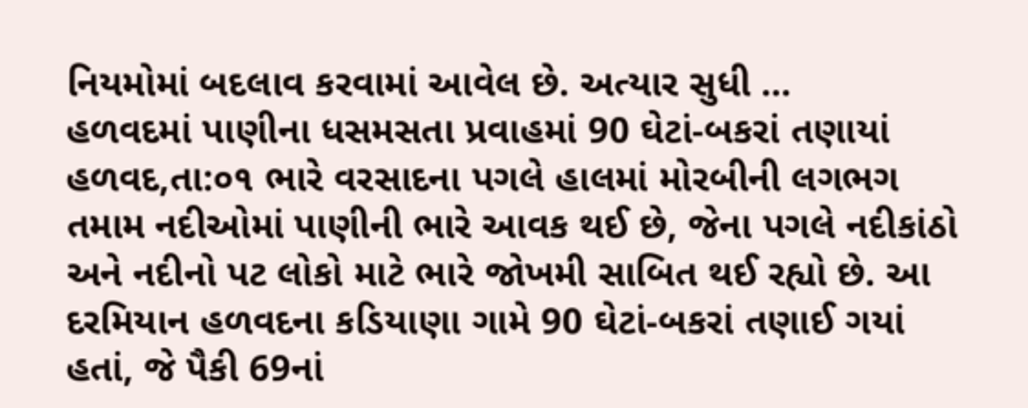નિયમોમાં બદલાવ કરવામાં આવેલ છે. અત્યાર સુધી ...
હળવદમાં પાણીના ધસમસતા પ્રવાહમાં 90 ઘેટાં-બકરાં તણાયાં
હળવદ,તા:૦૧ ભારે વરસાદના પગલે હાલમાં મોરબીની લગભગ તમામ નદીઓમાં પાણીની ભારે આવક થઈ છે, જેના પગલે નદીકાંઠો અને નદીનો પટ લોકો માટે ભારે જોખમી સાબિત થઈ રહ્યો છે. આ દરમિયાન હળવદના કડિયાણા ગામે 90 ઘેટાં-બકરાં તણાઈ ગયાં હતાં, જે પૈકી 69નાં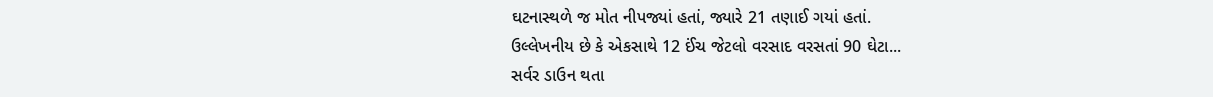ઘટનાસ્થળે જ મોત નીપજ્યાં હતાં, જ્યારે 21 તણાઈ ગયાં હતાં.
ઉલ્લેખનીય છે કે એકસાથે 12 ઈંચ જેટલો વરસાદ વરસતાં 90 ઘેટા...
સર્વર ડાઉન થતા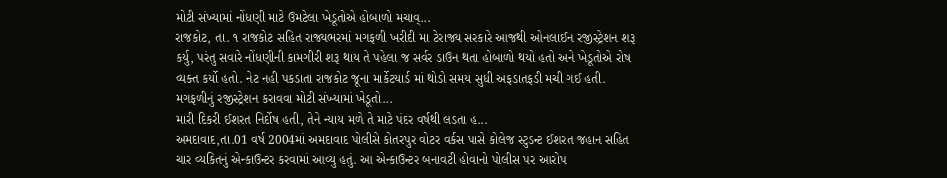મોટી સંખ્યામાં નોંધણી માટે ઉમટેલા ખેડૂતોએ હોબાળો મચાવ્...
રાજકોટ, તા. ૧ રાજકોટ સહિત રાજ્યભરમાં મગફળી ખરીદી મા ટેરાજ્ય સરકારે આજથી ઓનલાઈન રજીસ્ટ્રેશન શરૂ કર્યુ, પરંતુ સવારે નોંધણીની કામગીરી શરૂ થાય તે પહેલા જ સર્વર ડાઉન થતા હોબાળો થયો હતો અને ખેડૂતોએ રોષ વ્યક્ત કર્યો હતો. નેટ નહી પકડાતા રાજકોટ જૂના માર્કેટયાર્ડ માં થોડો સમય સુધી અફડાતફડી મચી ગઈ હતી. મગફળીનું રજીસ્ટ્રેશન કરાવવા મોટી સંખ્યામાં ખેડૂતો...
મારી દિકરી ઈશરત નિર્દોષ હતી, તેને ન્યાય મળે તે માટે પંદર વર્ષથી લડતા હ...
અમદાવાદ,તા.01 વર્ષ 2004માં અમદાવાદ પોલીસે કોતરપુર વોટર વર્કસ પાસે કોલેજ સ્ટુડન્ટ ઈશરત જહાન સહિત ચાર વ્યકિતનું એન્કાઉન્ટર કરવામાં આવ્યુ હતું. આ એન્કાઉન્ટર બનાવટી હોવાનો પોલીસ પર આરોપ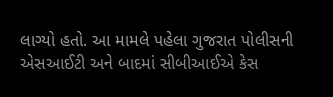લાગ્યો હતો. આ મામલે પહેલા ગુજરાત પોલીસની એસઆઈટી અને બાદમાં સીબીઆઈએ કેસ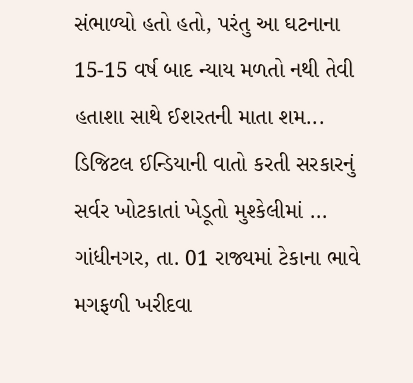સંભાળ્યો હતો હતો, પરંતુ આ ઘટનાના 15-15 વર્ષ બાદ ન્યાય મળતો નથી તેવી હતાશા સાથે ઈશરતની માતા શમ...
ડિજિટલ ઈન્ડિયાની વાતો કરતી સરકારનું સર્વર ખોટકાતાં ખેડૂતો મુશ્કેલીમાં ...
ગાંધીનગર, તા. 01 રાજ્યમાં ટેકાના ભાવે મગફળી ખરીદવા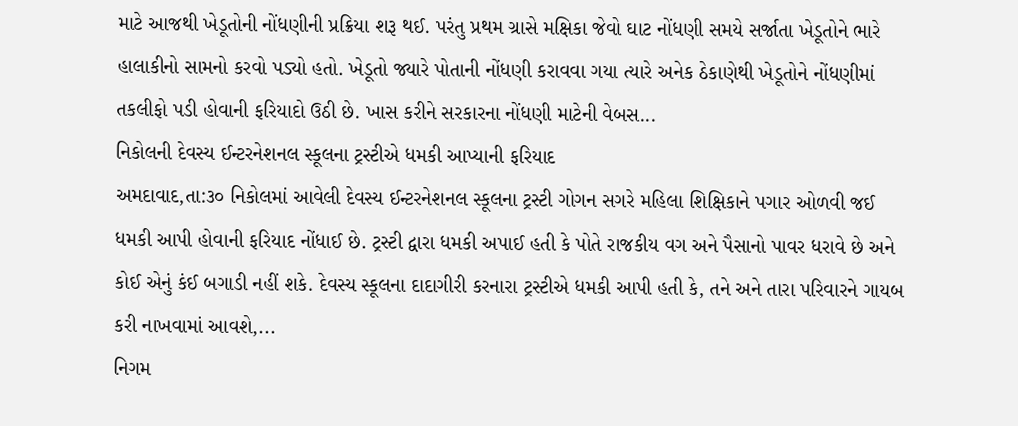માટે આજથી ખેડૂતોની નોંધણીની પ્રક્રિયા શરૂ થઈ. પરંતુ પ્રથમ ગ્રાસે મક્ષિકા જેવો ઘાટ નોંધણી સમયે સર્જાતા ખેડૂતોને ભારે હાલાકીનો સામનો કરવો પડ્યો હતો. ખેડૂતો જ્યારે પોતાની નોંધણી કરાવવા ગયા ત્યારે અનેક ઠેકાણેથી ખેડૂતોને નોંધણીમાં તકલીફો પડી હોવાની ફરિયાદો ઉઠી છે. ખાસ કરીને સરકારના નોંધણી માટેની વેબસ...
નિકોલની દેવસ્ય ઈન્ટરનેશનલ સ્કૂલના ટ્રસ્ટીએ ધમકી આપ્યાની ફરિયાદ
અમદાવાદ,તા:૩૦ નિકોલમાં આવેલી દેવસ્ય ઈન્ટરનેશનલ સ્કૂલના ટ્રસ્ટી ગોગન સગરે મહિલા શિક્ષિકાને પગાર ઓળવી જઈ ધમકી આપી હોવાની ફરિયાદ નોંધાઈ છે. ટ્રસ્ટી દ્વારા ધમકી અપાઈ હતી કે પોતે રાજકીય વગ અને પૈસાનો પાવર ધરાવે છે અને કોઈ એનું કંઈ બગાડી નહીં શકે. દેવસ્ય સ્કૂલના દાદાગીરી કરનારા ટ્રસ્ટીએ ધમકી આપી હતી કે, તને અને તારા પરિવારને ગાયબ કરી નાખવામાં આવશે,...
નિગમ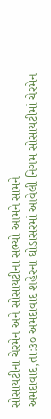સોસાયટીના ચેરમેન અને સોસાયટીના સભ્યો આમને સામને
અમદાવાદ,તા:૩૦ અમદાવાદ શહેરના ઘોડાસરમાં આવેલી નિગમ સોસાયટીમાં ચેરમેન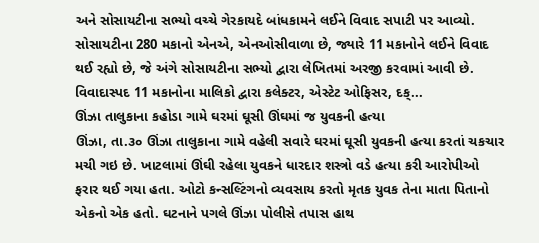અને સોસાયટીના સભ્યો વચ્ચે ગેરકાયદે બાંધકામને લઈને વિવાદ સપાટી પર આવ્યો. સોસાયટીના 280 મકાનો એનએ, એનઓસીવાળા છે, જ્યારે 11 મકાનોને લઈને વિવાદ થઈ રહ્યો છે, જે અંગે સોસાયટીના સભ્યો દ્વારા લેખિતમાં અરજી કરવામાં આવી છે. વિવાદાસ્પદ 11 મકાનોના માલિકો દ્વારા કલેક્ટર, એસ્ટેટ ઓફિસર, દક્...
ઊંઝા તાલુકાના કહોડા ગામે ઘરમાં ઘૂસી ઊંઘમાં જ યુવકની હત્યા
ઊંઝા, તા.૩૦ ઊંઝા તાલુકાના ગામે વહેલી સવારે ઘરમાં ઘૂસી યુવકની હત્યા કરતાં ચકચાર મચી ગઇ છે. ખાટલામાં ઊંઘી રહેલા યુવકને ધારદાર શસ્ત્રો વડે હત્યા કરી આરોપીઓ ફરાર થઈ ગયા હતા. ઓટો કન્સલ્ટિંગનો વ્યવસાય કરતો મૃતક યુવક તેના માતા પિતાનો એકનો એક હતો. ઘટનાને પગલે ઊંઝા પોલીસે તપાસ હાથ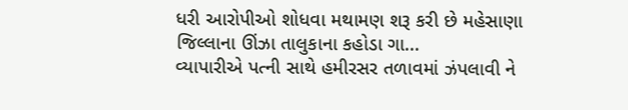ધરી આરોપીઓ શોધવા મથામણ શરૂ કરી છે મહેસાણા જિલ્લાના ઊંઝા તાલુકાના કહોડા ગા...
વ્યાપારીએ પત્ની સાથે હમીરસર તળાવમાં ઝંપલાવી ને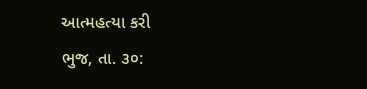આત્મહત્યા કરી
ભુજ, તા. ૩૦: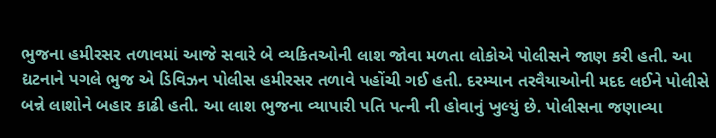ભુજના હમીરસર તળાવમાં આજે સવારે બે વ્યકિતઓની લાશ જોવા મળતા લોકોએ પોલીસને જાણ કરી હતી. આ દ્યટનાને પગલે ભુજ એ ડિવિઝન પોલીસ હમીરસર તળાવે પહોંચી ગઈ હતી. દરમ્યાન તરવૈયાઓની મદદ લઈને પોલીસે બન્ને લાશોને બહાર કાઢી હતી. આ લાશ ભુજના વ્યાપારી પતિ પત્ની ની હોવાનું ખુલ્યું છે. પોલીસના જણાવ્યા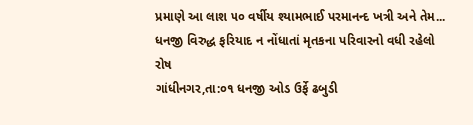પ્રમાણે આ લાશ ૫૦ વર્ષીય શ્યામભાઈ પરમાનન્દ ખત્રી અને તેમ...
ધનજી વિરુદ્ધ ફરિયાદ ન નોંધાતાં મૃતકના પરિવારનો વધી રહેલો રોષ
ગાંધીનગર,તા:૦૧ ધનજી ઓડ ઉર્ફે ઢબુડી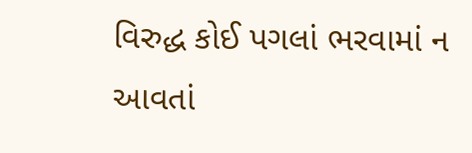વિરુદ્ધ કોઈ પગલાં ભરવામાં ન આવતાં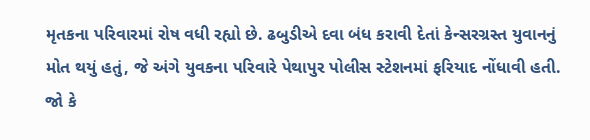મૃતકના પરિવારમાં રોષ વધી રહ્યો છે. ઢબુડીએ દવા બંધ કરાવી દેતાં કેન્સરગ્રસ્ત યુવાનનું મોત થયું હતું, જે અંગે યુવકના પરિવારે પેથાપુર પોલીસ સ્ટેશનમાં ફરિયાદ નોંધાવી હતી. જો કે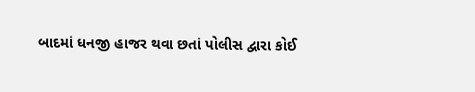બાદમાં ધનજી હાજર થવા છતાં પોલીસ દ્વારા કોઈ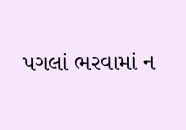પગલાં ભરવામાં ન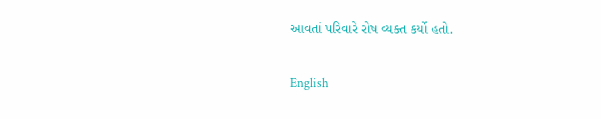આવતાં પરિવારે રોષ વ્યક્ત કર્યો હતો.

English